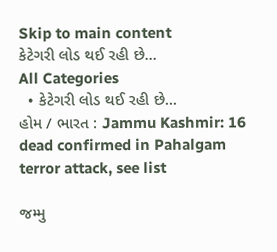Skip to main content
કેટેગરી લોડ થઈ રહી છે...
All Categories
  • કેટેગરી લોડ થઈ રહી છે...
હોમ / ભારત : Jammu Kashmir: 16 dead confirmed in Pahalgam terror attack, see list

જમ્મુ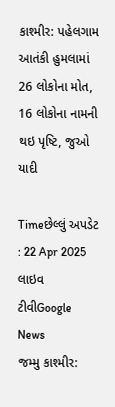કાશ્મીર: પહેલગામ આતંકી હુમલામાં 26 લોકોના મોત, 16 લોકોના નામની થઇ પૃષ્ટિ, જુઓ યાદી

Timeછેલ્લું અપડેટ : 22 Apr 2025
લાઇવ ટીવીGoogle News
જમ્મુ કાશ્મીર: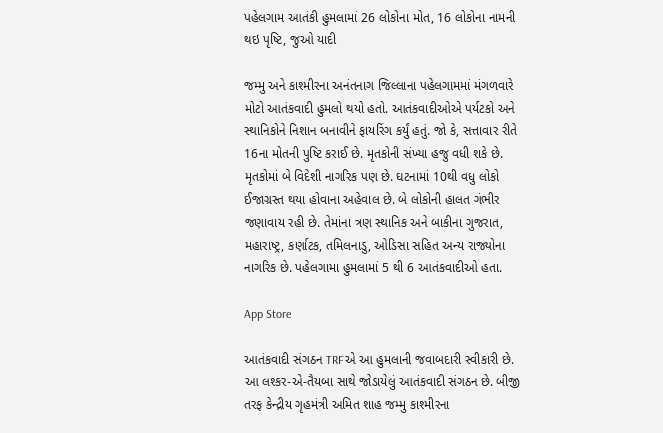પહેલગામ આતંકી હુમલામાં 26 લોકોના મોત, 16 લોકોના નામની થઇ પૃષ્ટિ, જુઓ યાદી

જમ્મુ અને કાશ્મીરના અનંતનાગ જિલ્લાના પહેલગામમાં મંગળવારે મોટો આતંકવાદી હુમલો થયો હતો. આતંકવાદીઓએ પર્યટકો અને સ્થાનિકોને નિશાન બનાવીને ફાયરિંગ કર્યું હતું. જો કે, સત્તાવાર રીતે 16ના મોતની પુષ્ટિ કરાઈ છે. મૃતકોની સંખ્યા હજુ વધી શકે છે. મૃતકોમાં બે વિદેશી નાગરિક પણ છે. ઘટનામાં 10થી વધુ લોકો ઈજાગ્રસ્ત થયા હોવાના અહેવાલ છે. બે લોકોની હાલત ગંભીર જણાવાય રહી છે. તેમાંના ત્રણ સ્થાનિક અને બાકીના ગુજરાત, મહારાષ્ટ્ર, કર્ણાટક, તમિલનાડુ, ઓડિસા સહિત અન્ય રાજ્યોના નાગરિક છે. પહેલગામા હુમલામાં 5 થી 6 આતંકવાદીઓ હતા.

App Store

આતંકવાદી સંગઠન TRFએ આ હુમલાની જવાબદારી સ્વીકારી છે. આ લશ્કર-એ-તૈયબા સાથે જોડાયેલું આતંકવાદી સંગઠન છે. બીજી તરફ કેન્દ્રીય ગૃહમંત્રી અમિત શાહ જમ્મુ કાશ્મીરના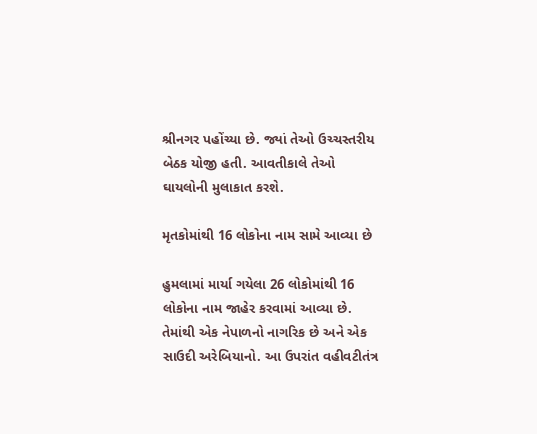શ્રીનગર પહોંચ્યા છે. જ્યાં તેઓ ઉચ્ચસ્તરીય બેઠક યોજી હતી. આવતીકાલે તેઓ ઘાયલોની મુલાકાત કરશે.

મૃતકોમાંથી 16 લોકોના નામ સામે આવ્યા છે

હુમલામાં માર્યા ગયેલા 26 લોકોમાંથી 16 લોકોના નામ જાહેર કરવામાં આવ્યા છે. તેમાંથી એક નેપાળનો નાગરિક છે અને એક સાઉદી અરેબિયાનો. આ ઉપરાંત વહીવટીતંત્ર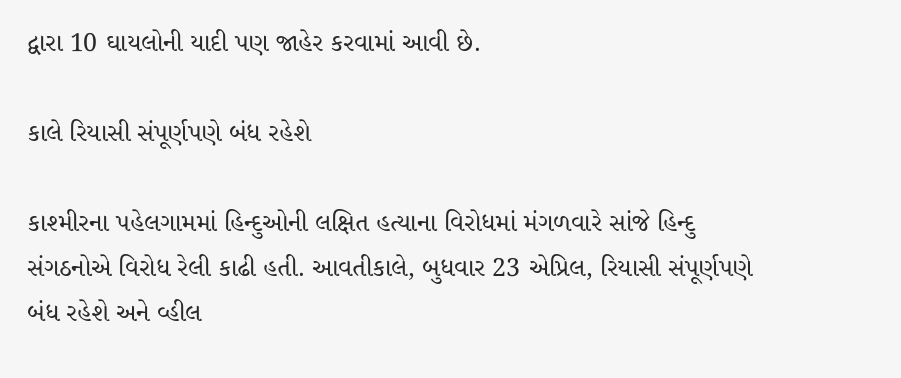દ્વારા 10 ઘાયલોની યાદી પણ જાહેર કરવામાં આવી છે.

કાલે રિયાસી સંપૂર્ણપણે બંધ રહેશે

કાશ્મીરના પહેલગામમાં હિન્દુઓની લક્ષિત હત્યાના વિરોધમાં મંગળવારે સાંજે હિન્દુ સંગઠનોએ વિરોધ રેલી કાઢી હતી. આવતીકાલે, બુધવાર 23 એપ્રિલ, રિયાસી સંપૂર્ણપણે બંધ રહેશે અને વ્હીલ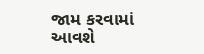જામ કરવામાં આવશે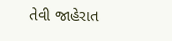તેવી જાહેરાત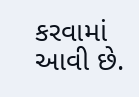કરવામાં આવી છે.